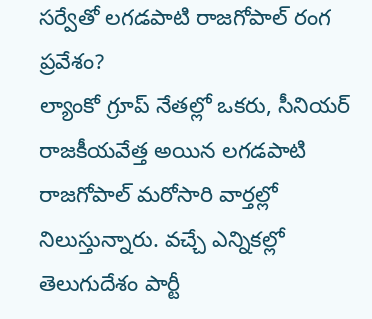సర్వేతో లగడపాటి రాజగోపాల్ రంగ ప్రవేశం?
ల్యాంకో గ్రూప్ నేతల్లో ఒకరు, సీనియర్ రాజకీయవేత్త అయిన లగడపాటి రాజగోపాల్ మరోసారి వార్తల్లో నిలుస్తున్నారు. వచ్చే ఎన్నికల్లో తెలుగుదేశం పార్టీ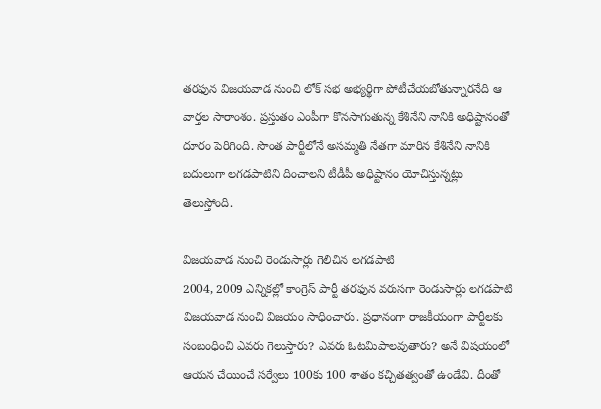తరఫున విజయవాడ నుంచి లోక్ సభ అభ్యర్థిగా పోటీచేయబోతున్నారనేది ఆ వార్తల సారాంశం. ప్రస్తుతం ఎంపీగా కొనసాగుతున్న కేశినేని నానికి అధిష్టానంతో దూరం పెరిగింది. సొంత పార్టీలోనే అసమ్మతి నేతగా మారిన కేశినేని నానికి బదులుగా లగడపాటిని దించాలని టీడీపీ అధిష్టానం యోచిస్తున్నట్లు తెలుస్తోంది.

విజయవాడ నుంచి రెండుసార్లు గెలిచిన లగడపాటి
2004, 2009 ఎన్నికల్లో కాంగ్రెస్ పార్టీ తరఫున వరుసగా రెండుసార్లు లగడపాటి విజయవాడ నుంచి విజయం సాధించారు. ప్రధానంగా రాజకీయంగా పార్టీలకు సంబంధించి ఎవరు గెలుస్తారు? ఎవరు ఓటమిపాలవుతారు? అనే విషయంలో ఆయన చేయించే సర్వేలు 100కు 100 శాతం కచ్చితత్వంతో ఉండేవి. దీంతో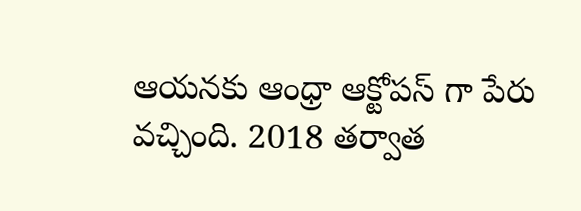ఆయనకు ఆంధ్రా ఆక్టోపస్ గా పేరు వచ్చింది. 2018 తర్వాత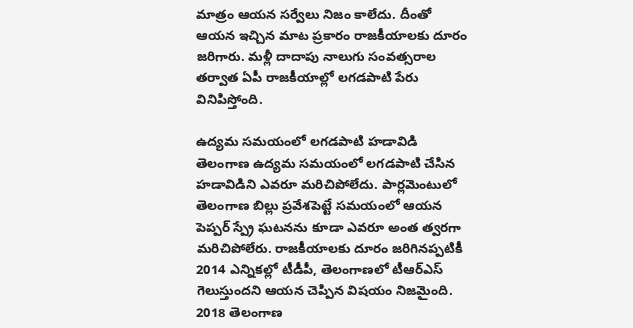మాత్రం ఆయన సర్వేలు నిజం కాలేదు. దీంతో ఆయన ఇచ్చిన మాట ప్రకారం రాజకీయాలకు దూరం జరిగారు. మళ్లీ దాదాపు నాలుగు సంవత్సరాల తర్వాత ఏపీ రాజకీయాల్లో లగడపాటి పేరు వినిపిస్తోంది.

ఉద్యమ సమయంలో లగడపాటి హడావిడి
తెలంగాణ ఉద్యమ సమయంలో లగడపాటి చేసిన హడావిడిని ఎవరూ మరిచిపోలేదు. పార్లమెంటులో తెలంగాణ బిల్లు ప్రవేశపెట్టే సమయంలో ఆయన పెప్పర్ స్ప్రే ఘటనను కూడా ఎవరూ అంత త్వరగా మరిచిపోలేరు. రాజకీయాలకు దూరం జరిగినప్పటికీ 2014 ఎన్నికల్లో టీడీపీ, తెలంగాణలో టీఆర్ఎస్ గెలుస్తుందని ఆయన చెప్పిన విషయం నిజమైంది. 2018 తెలంగాణ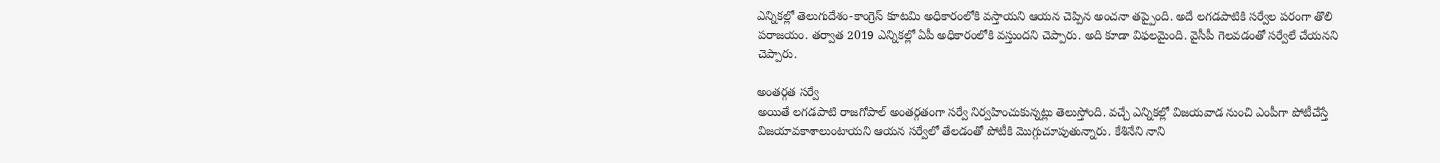ఎన్నికల్లో తెలుగుదేశం-కాంగ్రెస్ కూటమి అధికారంలోకి వస్తాయని ఆయన చెప్పిన అంచనా తప్పైంది. అదే లగడపాటికి సర్వేల పరంగా తొలి పరాజయం. తర్వాత 2019 ఎన్నికల్లో ఏపీ అధికారంలోకి వస్తుందని చెప్పారు. అది కూడా విఫలమైంది. వైసీపీ గెలవడంతో సర్వేలే చేయనని చెప్పారు.

అంతర్గత సర్వే
అయితే లగడపాటి రాజగోపాల్ అంతర్గతంగా సర్వే నిర్వహించుకున్నట్లు తెలుస్తోంది. వచ్చే ఎన్నికల్లో విజయవాడ నుంచి ఎంపీగా పోటీచేస్తే విజయావకాశాలుంటాయని ఆయన సర్వేలో తేలడంతో పోటీకి మొగ్గుచూపుతున్నారు. కేశినేని నాని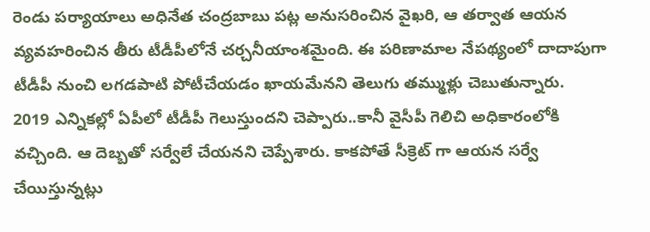రెండు పర్యాయాలు అధినేత చంద్రబాబు పట్ల అనుసరించిన వైఖరి, ఆ తర్వాత ఆయన వ్యవహరించిన తీరు టీడీపీలోనే చర్చనీయాంశమైంది. ఈ పరిణామాల నేపథ్యంలో దాదాపుగా టీడీపీ నుంచి లగడపాటి పోటీచేయడం ఖాయమేనని తెలుగు తమ్ముళ్లు చెబుతున్నారు.
2019 ఎన్నికల్లో ఏపీలో టీడీపీ గెలుస్తుందని చెప్పారు..కానీ వైసీపీ గెలిచి అధికారంలోకి వచ్చింది. ఆ దెబ్బతో సర్వేలే చేయనని చెప్పేశారు. కాకపోతే సీక్రెట్ గా ఆయన సర్వే చేయిస్తున్నట్లు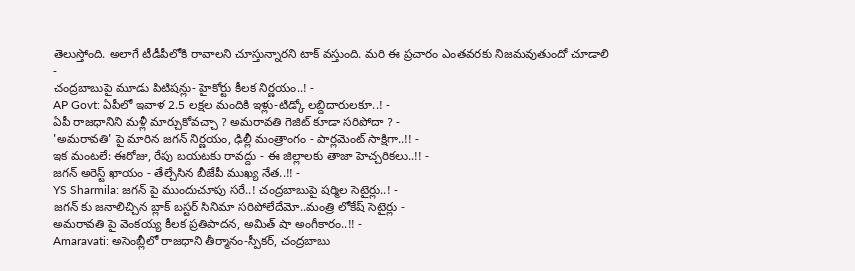తెలుస్తోంది. అలాగే టీడీపీలోకి రావాలని చూస్తున్నారని టాక్ వస్తుంది. మరి ఈ ప్రచారం ఎంతవరకు నిజమవుతుందో చూడాలి
-
చంద్రబాబుపై మూడు పిటిషన్లు- హైకోర్టు కీలక నిర్ణయం..! -
AP Govt: ఏపీలో ఇవాళ 2.5 లక్షల మందికి ఇళ్లు-టిడ్కో లబ్దిదారులకూ..! -
ఏపీ రాజధానిని మళ్లీ మార్చుకోవచ్చా ? అమరావతి గెజిట్ కూడా సరిపోదా ? -
'అమరావతి' పై మారిన జగన్ నిర్ణయం, ఢిల్లీ మంత్రాంగం - పార్లమెంట్ సాక్షిగా..!! -
ఇక మంటలే: ఈరోజు, రేపు బయటకు రావద్దు - ఈ జిల్లాలకు తాజా హెచ్చరికలు..!! -
జగన్ అరెస్ట్ ఖాయం - తేల్చేసిన బీజేపీ ముఖ్య నేత..!! -
YS Sharmila: జగన్ పై ముందుచూపు సరే..! చంద్రబాబుపై షర్మిల సెటైర్లు..! -
జగన్ కు జనాలిచ్చిన బ్లాక్ బస్టర్ సినిమా సరిపోలేదేమో..మంత్రి లోకేష్ సెటైర్లు -
అమరావతి పై వెంకయ్య కీలక ప్రతిపాదన, అమిత్ షా అంగీకారం..!! -
Amaravati: అసెంబ్లీలో రాజధాని తీర్మానం-స్పీకర్, చంద్రబాబు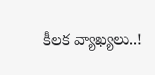కీలక వ్యాఖ్యలు..!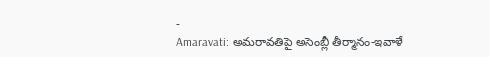-
Amaravati: అమరావతిపై అసెంబ్లీ తీర్మానం-ఇవాళే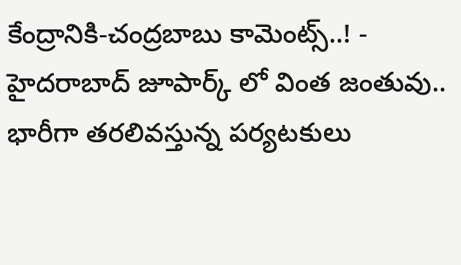కేంద్రానికి-చంద్రబాబు కామెంట్స్..! -
హైదరాబాద్ జూపార్క్ లో వింత జంతువు.. భారీగా తరలివస్తున్న పర్యటకులు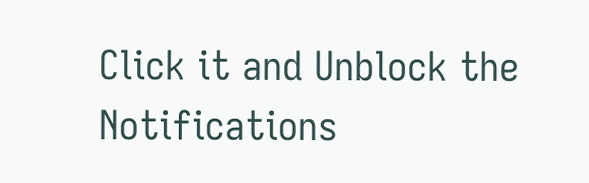Click it and Unblock the Notifications